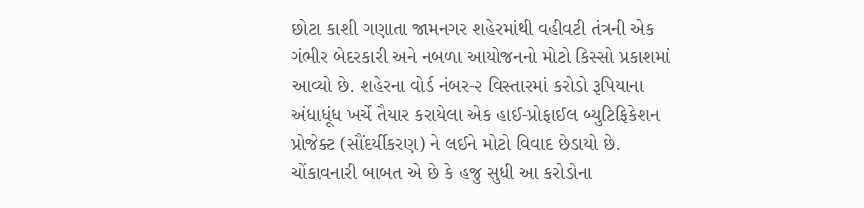છોટા કાશી ગણાતા જામનગર શહેરમાંથી વહીવટી તંત્રની એક ગંભીર બેદરકારી અને નબળા આયોજનનો મોટો કિસ્સો પ્રકાશમાં આવ્યો છે. શહેરના વોર્ડ નંબર-૨ વિસ્તારમાં કરોડો રૂપિયાના અંધાધૂંધ ખર્ચે તૈયાર કરાયેલા એક હાઈ-પ્રોફાઈલ બ્યુટિફિકેશન પ્રોજેક્ટ (સૌંદર્યીકરણ) ને લઈને મોટો વિવાદ છેડાયો છે. ચોંકાવનારી બાબત એ છે કે હજુ સુધી આ કરોડોના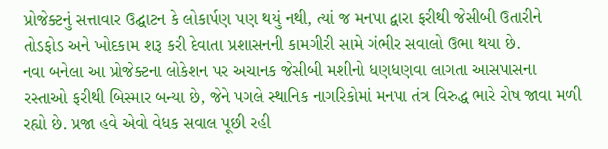પ્રોજેક્ટનું સત્તાવાર ઉદ્ઘાટન કે લોકાર્પણ પણ થયું નથી, ત્યાં જ મનપા દ્વારા ફરીથી જેસીબી ઉતારીને તોડફોડ અને ખોદકામ શરૂ કરી દેવાતા પ્રશાસનની કામગીરી સામે ગંભીર સવાલો ઉભા થયા છે.
નવા બનેલા આ પ્રોજેક્ટના લોકેશન પર અચાનક જેસીબી મશીનો ધણધણવા લાગતા આસપાસના રસ્તાઓ ફરીથી બિસ્માર બન્યા છે, જેને પગલે સ્થાનિક નાગરિકોમાં મનપા તંત્ર વિરુદ્ધ ભારે રોષ જાવા મળી રહ્યો છે. પ્રજા હવે એવો વેધક સવાલ પૂછી રહી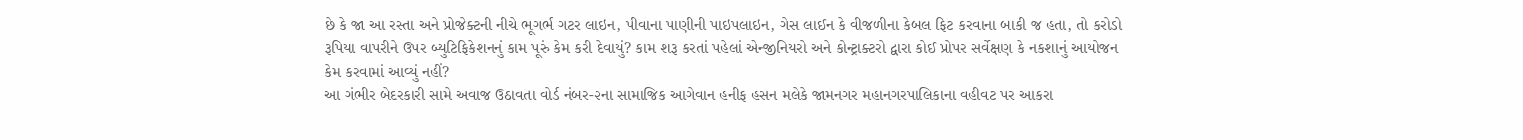છે કે જા આ રસ્તા અને પ્રોજેક્ટની નીચે ભૂગર્ભ ગટર લાઇન, પીવાના પાણીની પાઇપલાઇન, ગેસ લાઈન કે વીજળીના કેબલ ફિટ કરવાના બાકી જ હતા, તો કરોડો રૂપિયા વાપરીને ઉપર બ્યુટિફિકેશનનું કામ પૂરું કેમ કરી દેવાયું? કામ શરૂ કરતાં પહેલાં એન્જીનિયરો અને કોન્ટ્રાક્ટરો દ્વારા કોઈ પ્રોપર સર્વેક્ષણ કે નકશાનું આયોજન કેમ કરવામાં આવ્યું નહીં?
આ ગંભીર બેદરકારી સામે અવાજ ઉઠાવતા વોર્ડ નંબર-૨ના સામાજિક આગેવાન હનીફ હસન મલેકે જામનગર મહાનગરપાલિકાના વહીવટ પર આકરા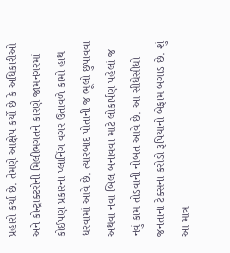પ્રહારો કર્યા છે. તેમણે આક્ષેપ કર્યો છે કે અધિકારીઓ અને કોન્ટ્રાક્ટરોની મિલીભગતને કારણે જામનગરમાં કોઈપણ પ્રકારના પ્લાનિંગ વગર ઉતાવળે કામો હાથ ધરવામાં આવે છે. ત્યારબાદ પોતાની જ ભૂલો છુપાવવા અથવા નવા બિલ બનાવવા માટે લોકાર્પણ પહેલાં જ નવું કામ તોડવાની નોબત આવે છે. આ સીધેસીધો જનતાના ટેક્સના કરોડો રૂપિયાનો બેફામ બગાડ છે. શું આ માત્ર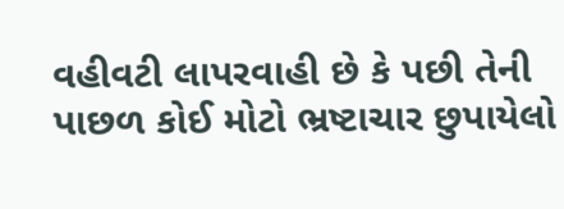વહીવટી લાપરવાહી છે કે પછી તેની પાછળ કોઈ મોટો ભ્રષ્ટાચાર છુપાયેલો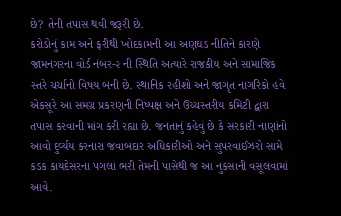છે? તેની તપાસ થવી જરૂરી છે.
કરોડોનું કામ અને ફરીથી ખોદકામની આ અણઘડ નીતિને કારણે જામનગરના વોર્ડ નંબર-૨ ની સ્થિતિ અત્યારે રાજકીય અને સામાજિક સ્તરે ચર્ચાનો વિષય બની છે. સ્થાનિક રહીશો અને જાગૃત નાગરિકો હવે એકસૂરે આ સમગ્ર પ્રકરણની નિષ્પક્ષ અને ઉચ્ચસ્તરીય કમિટી દ્વારા તપાસ કરવાની માંગ કરી રહ્યા છે. જનતાનું કહેવું છે કે સરકારી નાણાંનો આવો દુર્વ્યય કરનારા જવાબદાર અધિકારીઓ અને સુપરવાઈઝરો સામે કડક કાયદેસરના પગલાં ભરી તેમની પાસેથી જ આ નુકસાની વસૂલવામાં આવે.